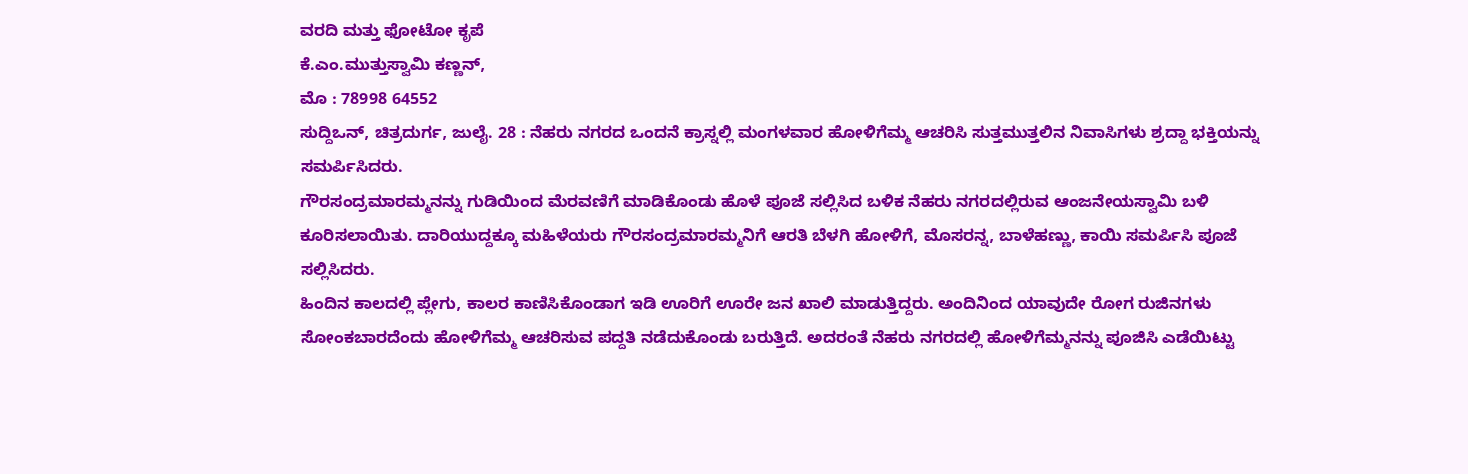ವರದಿ ಮತ್ತು ಫೋಟೋ ಕೃಪೆ
ಕೆ.ಎಂ.ಮುತ್ತುಸ್ವಾಮಿ ಕಣ್ಣನ್,
ಮೊ : 78998 64552
ಸುದ್ದಿಒನ್, ಚಿತ್ರದುರ್ಗ, ಜುಲೈ. 28 : ನೆಹರು ನಗರದ ಒಂದನೆ ಕ್ರಾಸ್ನಲ್ಲಿ ಮಂಗಳವಾರ ಹೋಳಿಗೆಮ್ಮ ಆಚರಿಸಿ ಸುತ್ತಮುತ್ತಲಿನ ನಿವಾಸಿಗಳು ಶ್ರದ್ದಾ ಭಕ್ತಿಯನ್ನು ಸಮರ್ಪಿಸಿದರು.
ಗೌರಸಂದ್ರಮಾರಮ್ಮನನ್ನು ಗುಡಿಯಿಂದ ಮೆರವಣಿಗೆ ಮಾಡಿಕೊಂಡು ಹೊಳೆ ಪೂಜೆ ಸಲ್ಲಿಸಿದ ಬಳಿಕ ನೆಹರು ನಗರದಲ್ಲಿರುವ ಆಂಜನೇಯಸ್ವಾಮಿ ಬಳಿ ಕೂರಿಸಲಾಯಿತು. ದಾರಿಯುದ್ದಕ್ಕೂ ಮಹಿಳೆಯರು ಗೌರಸಂದ್ರಮಾರಮ್ಮನಿಗೆ ಆರತಿ ಬೆಳಗಿ ಹೋಳಿಗೆ, ಮೊಸರನ್ನ, ಬಾಳೆಹಣ್ಣು, ಕಾಯಿ ಸಮರ್ಪಿಸಿ ಪೂಜೆ ಸಲ್ಲಿಸಿದರು.
ಹಿಂದಿನ ಕಾಲದಲ್ಲಿ ಪ್ಲೇಗು, ಕಾಲರ ಕಾಣಿಸಿಕೊಂಡಾಗ ಇಡಿ ಊರಿಗೆ ಊರೇ ಜನ ಖಾಲಿ ಮಾಡುತ್ತಿದ್ದರು. ಅಂದಿನಿಂದ ಯಾವುದೇ ರೋಗ ರುಜಿನಗಳು ಸೋಂಕಬಾರದೆಂದು ಹೋಳಿಗೆಮ್ಮ ಆಚರಿಸುವ ಪದ್ದತಿ ನಡೆದುಕೊಂಡು ಬರುತ್ತಿದೆ. ಅದರಂತೆ ನೆಹರು ನಗರದಲ್ಲಿ ಹೋಳಿಗೆಮ್ಮನನ್ನು ಪೂಜಿಸಿ ಎಡೆಯಿಟ್ಟು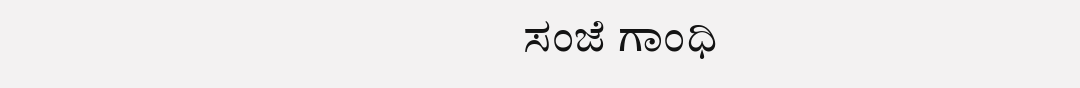ಸಂಜೆ ಗಾಂಧಿ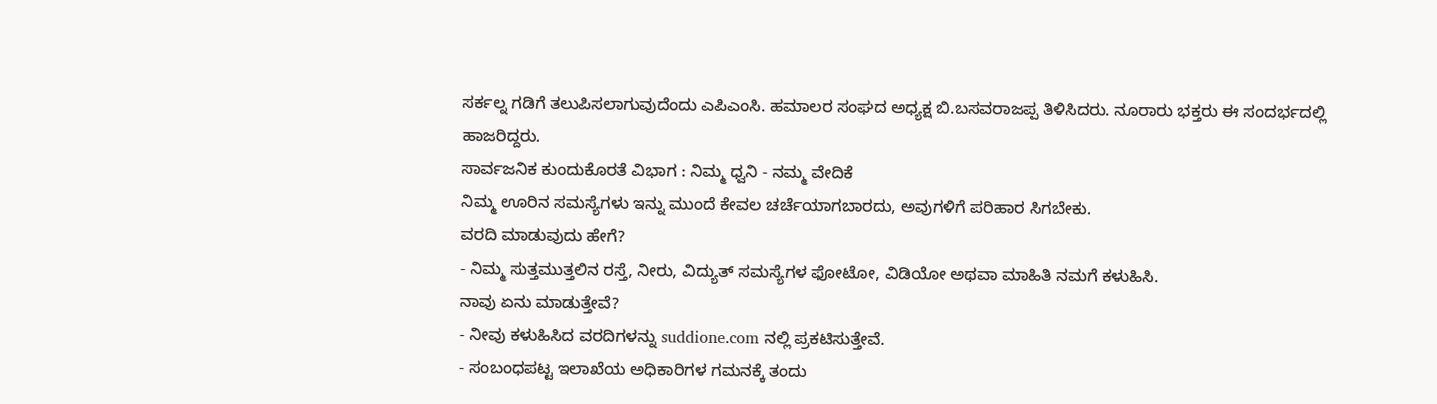ಸರ್ಕಲ್ನ ಗಡಿಗೆ ತಲುಪಿಸಲಾಗುವುದೆಂದು ಎಪಿಎಂಸಿ. ಹಮಾಲರ ಸಂಘದ ಅಧ್ಯಕ್ಷ ಬಿ.ಬಸವರಾಜಪ್ಪ ತಿಳಿಸಿದರು. ನೂರಾರು ಭಕ್ತರು ಈ ಸಂದರ್ಭದಲ್ಲಿ ಹಾಜರಿದ್ದರು.
ಸಾರ್ವಜನಿಕ ಕುಂದುಕೊರತೆ ವಿಭಾಗ : ನಿಮ್ಮ ಧ್ವನಿ - ನಮ್ಮ ವೇದಿಕೆ
ನಿಮ್ಮ ಊರಿನ ಸಮಸ್ಯೆಗಳು ಇನ್ನು ಮುಂದೆ ಕೇವಲ ಚರ್ಚೆಯಾಗಬಾರದು, ಅವುಗಳಿಗೆ ಪರಿಹಾರ ಸಿಗಬೇಕು.
ವರದಿ ಮಾಡುವುದು ಹೇಗೆ?
- ನಿಮ್ಮ ಸುತ್ತಮುತ್ತಲಿನ ರಸ್ತೆ, ನೀರು, ವಿದ್ಯುತ್ ಸಮಸ್ಯೆಗಳ ಫೋಟೋ, ವಿಡಿಯೋ ಅಥವಾ ಮಾಹಿತಿ ನಮಗೆ ಕಳುಹಿಸಿ.
ನಾವು ಏನು ಮಾಡುತ್ತೇವೆ?
- ನೀವು ಕಳುಹಿಸಿದ ವರದಿಗಳನ್ನು suddione.com ನಲ್ಲಿ ಪ್ರಕಟಿಸುತ್ತೇವೆ.
- ಸಂಬಂಧಪಟ್ಟ ಇಲಾಖೆಯ ಅಧಿಕಾರಿಗಳ ಗಮನಕ್ಕೆ ತಂದು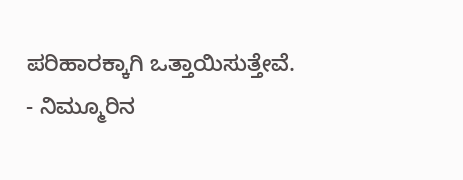ಪರಿಹಾರಕ್ಕಾಗಿ ಒತ್ತಾಯಿಸುತ್ತೇವೆ.
- ನಿಮ್ಮೂರಿನ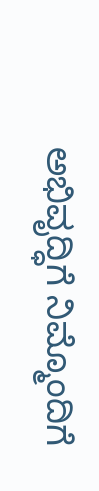ಅಭಿವೃದ್ಧಿಗೆ ನಿಮ್ಮೊಂದಿಗೆ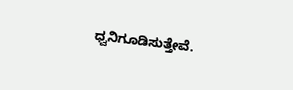ಧ್ವನಿಗೂಡಿಸುತ್ತೇವೆ.